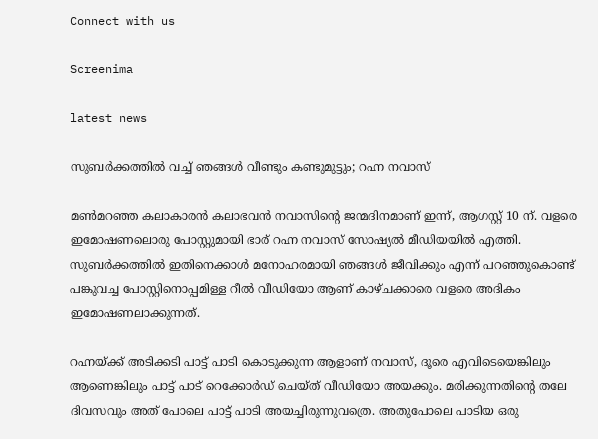Connect with us

Screenima

latest news

സുബര്‍ക്കത്തില്‍ വച്ച് ഞങ്ങള്‍ വീണ്ടും കണ്ടുമുട്ടും; റഹ്ന നവാസ്

മണ്‍മറഞ്ഞ കലാകാരന്‍ കലാഭവന്‍ നവാസിന്റെ ജന്മദിനമാണ് ഇന്ന്, ആഗസ്റ്റ് 10 ന്. വളരെ ഇമോഷണലൊരു പോസ്റ്റുമായി ഭാര് റഹ്ന നവാസ് സോഷ്യല്‍ മീഡിയയില്‍ എത്തി. സുബര്‍ക്കത്തില്‍ ഇതിനെക്കാള്‍ മനോഹരമായി ഞങ്ങള്‍ ജീവിക്കും എന്ന് പറഞ്ഞുകൊണ്ട് പങ്കുവച്ച പോസ്റ്റിനൊപ്പമിള്ള റീല്‍ വീഡിയോ ആണ് കാഴ്ചക്കാരെ വളരെ അദികം ഇമോഷണലാക്കുന്നത്.

റഹ്നയ്ക്ക് അടിക്കടി പാട്ട് പാടി കൊടുക്കുന്ന ആളാണ് നവാസ്, ദൂരെ എവിടെയെങ്കിലും ആണെങ്കിലും പാട്ട് പാട് റെക്കോര്‍ഡ് ചെയ്ത് വീഡിയോ അയക്കും. മരിക്കുന്നതിന്റെ തലേ ദിവസവും അത് പോലെ പാട്ട് പാടി അയച്ചിരുന്നുവത്രെ. അതുപോലെ പാടിയ ഒരു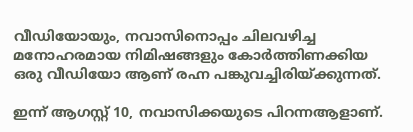വീഡിയോയും, നവാസിനൊപ്പം ചിലവഴിച്ച മനോഹരമായ നിമിഷങ്ങളും കോര്‍ത്തിണക്കിയ ഒരു വീഡിയോ ആണ് രഹ്ന പങ്കുവച്ചിരിയ്ക്കുന്നത്.

ഇന്ന് ആഗസ്റ്റ് 10, നവാസിക്കയുടെ പിറന്നആളാണ്.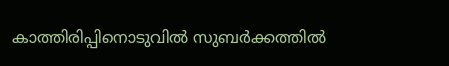കാത്തിരിപ്പിനൊടുവില്‍ സുബര്‍ക്കത്തില്‍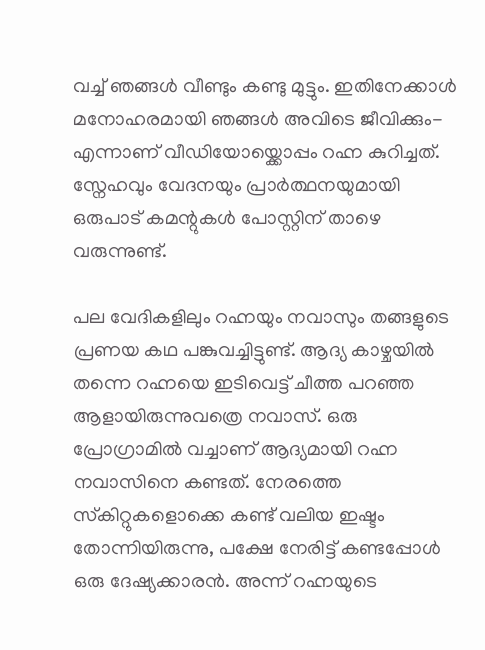വച്ച് ഞങ്ങള്‍ വീണ്ടും കണ്ടു മുട്ടും. ഇതിനേക്കാള്‍ മനോഹരമായി ഞങ്ങള്‍ അവിടെ ജീവിക്കും- എന്നാണ് വീഡിയോയ്ക്കൊപ്പം റഹ്ന കുറിച്ചത്. സ്നേഹവും വേദനയും പ്രാര്‍ത്ഥനയുമായി ഒരുപാട് കമന്റുകള്‍ പോസ്റ്റിന് താഴെ വരുന്നുണ്ട്.

പല വേദികളിലും റഹ്നയും നവാസും തങ്ങളുടെ പ്രണയ കഥ പങ്കുവച്ചിട്ടുണ്ട്. ആദ്യ കാഴ്ചയില്‍ തന്നെ റഹ്നയെ ഇടിവെട്ട് ചീത്ത പറഞ്ഞ ആളായിരുന്നുവത്രെ നവാസ്. ഒരു പ്രോഗ്രാമില്‍ വച്ചാണ് ആദ്യമായി റഹ്ന നവാസിനെ കണ്ടത്. നേരത്തെ സ്‌കിറ്റുകളൊക്കെ കണ്ട് വലിയ ഇഷ്ടം തോന്നിയിരുന്നു, പക്ഷേ നേരിട്ട് കണ്ടപ്പോള്‍ ഒരു ദേഷ്യക്കാരന്‍. അന്ന് റഹ്നയുടെ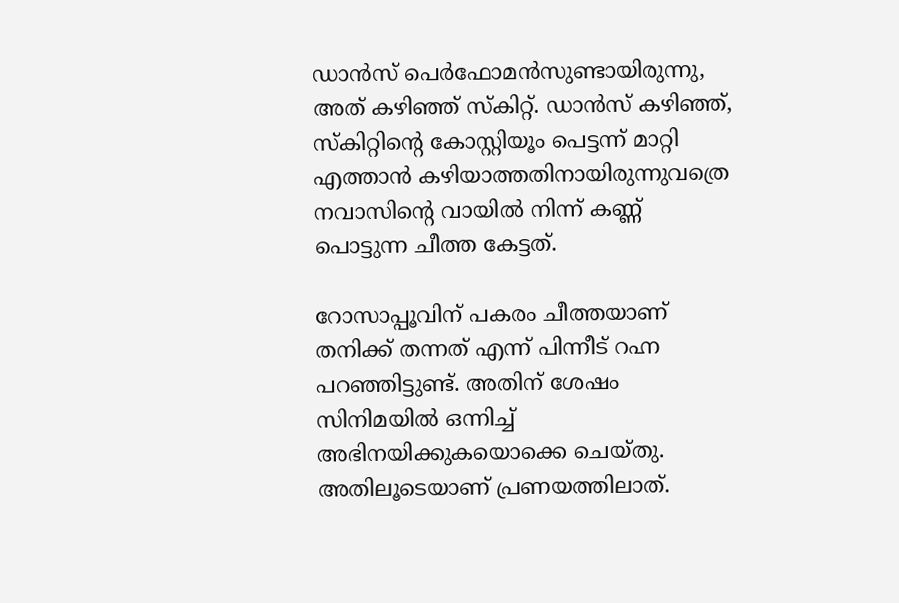ഡാന്‍സ് പെര്‍ഫോമന്‍സുണ്ടായിരുന്നു, അത് കഴിഞ്ഞ് സ്‌കിറ്റ്. ഡാന്‍സ് കഴിഞ്ഞ്, സ്‌കിറ്റിന്റെ കോസ്റ്റിയൂം പെട്ടന്ന് മാറ്റി എത്താന്‍ കഴിയാത്തതിനായിരുന്നുവത്രെ നവാസിന്റെ വായില്‍ നിന്ന് കണ്ണ് പൊട്ടുന്ന ചീത്ത കേട്ടത്.

റോസാപ്പൂവിന് പകരം ചീത്തയാണ് തനിക്ക് തന്നത് എന്ന് പിന്നീട് റഹ്ന പറഞ്ഞിട്ടുണ്ട്. അതിന് ശേഷം സിനിമയില്‍ ഒന്നിച്ച് അഭിനയിക്കുകയൊക്കെ ചെയ്തു. അതിലൂടെയാണ് പ്രണയത്തിലാത്.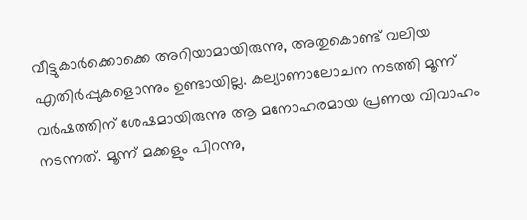വീട്ടുകാര്‍ക്കൊക്കെ അറിയാമായിരുന്നു, അതുകൊണ്ട് വലിയ എതിര്‍പ്പുകളൊന്നും ഉണ്ടായില്ല. കല്യാണാലോചന നടത്തി മൂന്ന് വര്‍ഷത്തിന് ശേഷമായിരുന്നു ആ മനോഹരമായ പ്രണയ വിവാഹം നടന്നത്. മൂന്ന് മക്കളും പിറന്നു,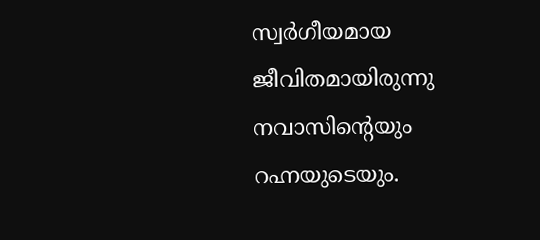സ്വര്‍ഗീയമായ ജീവിതമായിരുന്നു നവാസിന്റെയും റഹ്നയുടെയും.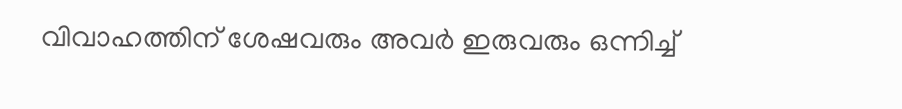വിവാഹത്തിന് ശേഷവരും അവര്‍ ഇരുവരും ഒന്നിച്ച്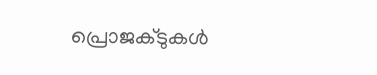പ്രൊജക്ടുകള്‍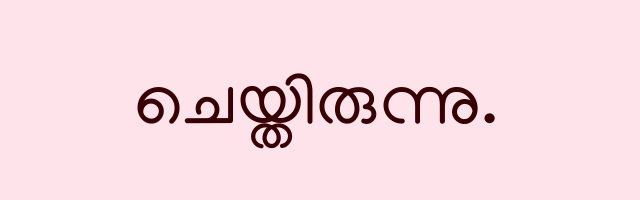ചെയ്തിരുന്നു.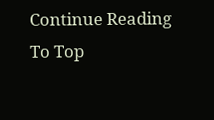Continue Reading
To Top